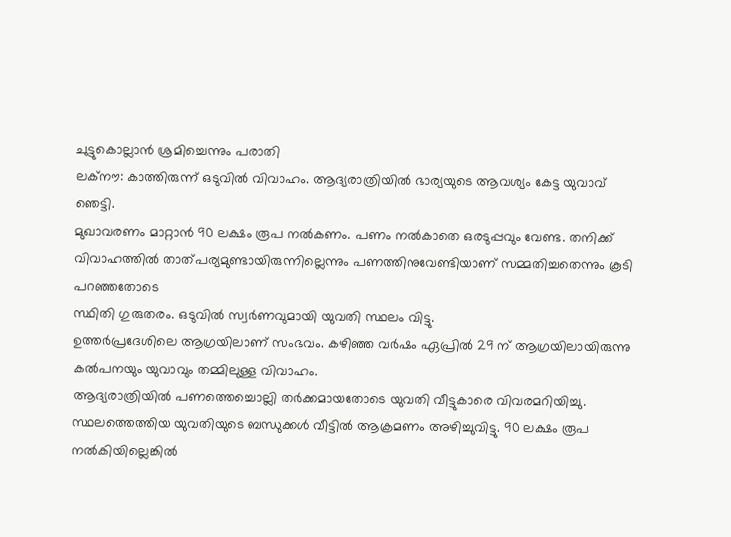ചുട്ടുകൊല്ലാൻ ശ്രമിച്ചെന്നും പരാതി
ലക്നൗ: കാത്തിരുന്ന് ഒടുവിൽ വിവാഹം. ആദ്യരാത്രിയിൽ ഭാര്യയുടെ ആവശ്യം കേട്ട യുവാവ് ഞെട്ടി.
മുഖാവരണം മാറ്റാൻ 90 ലക്ഷം രൂപ നൽകണം. പണം നൽകാതെ ഒരടുപ്പവും വേണ്ട. തനിക്ക് വിവാഹത്തിൽ താത്പര്യമുണ്ടായിരുന്നില്ലെന്നും പണത്തിനുവേണ്ടിയാണ് സമ്മതിച്ചതെന്നും കൂടി പറഞ്ഞതോടെ
സ്ഥിതി ഗുരുതരം. ഒടുവിൽ സ്വർണവുമായി യുവതി സ്ഥലം വിട്ടു.
ഉത്തർപ്രദേശിലെ ആഗ്രയിലാണ് സംഭവം. കഴിഞ്ഞ വർഷം ഏപ്രിൽ 29 ന് ആഗ്രയിലായിരുന്നു കൽപനയും യുവാവും തമ്മിലുള്ള വിവാഹം.
ആദ്യരാത്രിയിൽ പണത്തെച്ചൊല്ലി തർക്കമായതോടെ യുവതി വീട്ടുകാരെ വിവരമറിയിച്ചു. സ്ഥലത്തെത്തിയ യുവതിയുടെ ബന്ധുക്കൾ വീട്ടിൽ ആക്രമണം അഴിച്ചുവിട്ടു. 90 ലക്ഷം രൂപ നൽകിയില്ലെങ്കിൽ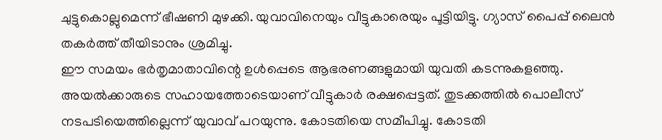ചുട്ടുകൊല്ലുമെന്ന് ഭീഷണി മുഴക്കി. യുവാവിനെയും വീട്ടുകാരെയും പൂട്ടിയിട്ടു. ഗ്യാസ് പൈപ്പ് ലൈൻ തകർത്ത് തീയിടാനും ശ്രമിച്ചു.
ഈ സമയം ഭർതൃമാതാവിന്റെ ഉൾപ്പെടെ ആഭരണങ്ങളുമായി യുവതി കടന്നുകളഞ്ഞു. അയൽക്കാരുടെ സഹായത്തോടെയാണ് വീട്ടുകാർ രക്ഷപ്പെട്ടത്. തുടക്കത്തിൽ പൊലീസ് നടപടിയെത്തില്ലെന്ന് യുവാവ് പറയുന്നു. കോടതിയെ സമീപിച്ചു. കോടതി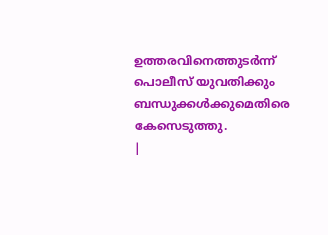ഉത്തരവിനെത്തുടർന്ന് പൊലീസ് യുവതിക്കും ബന്ധുക്കൾക്കുമെതിരെ കേസെടുത്തു.
|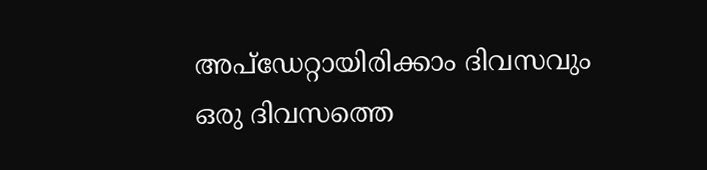അപ്ഡേറ്റായിരിക്കാം ദിവസവും
ഒരു ദിവസത്തെ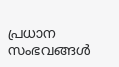പ്രധാന സംഭവങ്ങൾ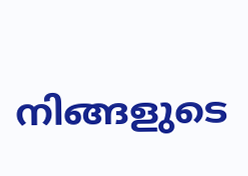നിങ്ങളുടെ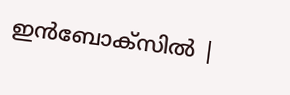ഇൻബോക്സിൽ |